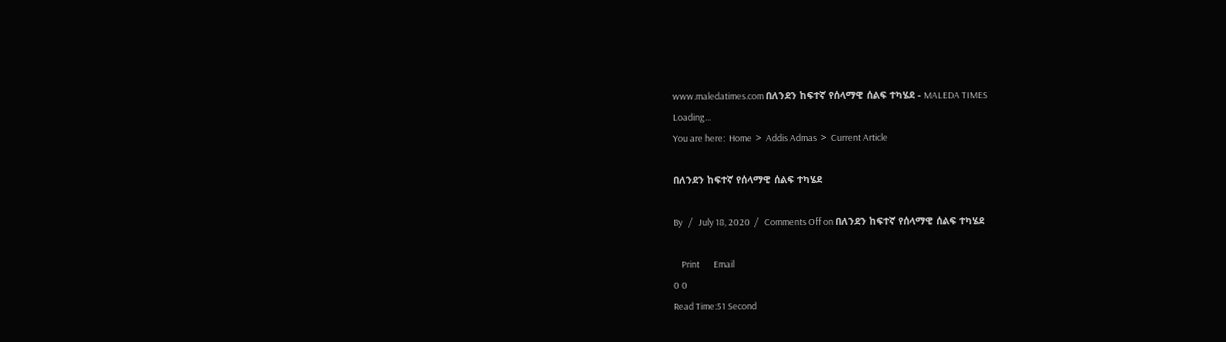www.maledatimes.com በለንደን ከፍተኛ የሰላማዊ ሰልፍ ተካሄደ - MALEDA TIMES
Loading...
You are here:  Home  >  Addis Admas  >  Current Article

በለንደን ከፍተኛ የሰላማዊ ሰልፍ ተካሄደ

By   /   July 18, 2020  /   Comments Off on በለንደን ከፍተኛ የሰላማዊ ሰልፍ ተካሄደ

    Print       Email
0 0
Read Time:51 Second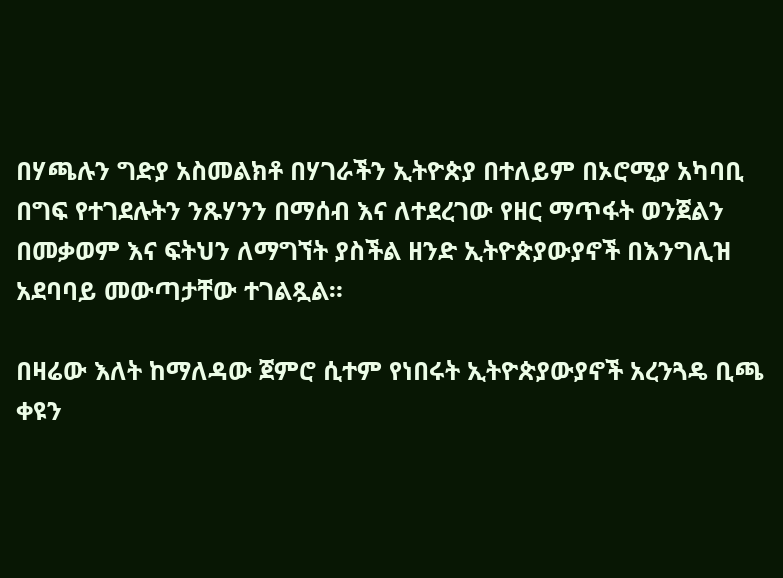በሃጫሉን ግድያ አስመልክቶ በሃገራችን ኢትዮጵያ በተለይም በኦሮሚያ አካባቢ በግፍ የተገደሉትን ንጹሃንን በማሰብ እና ለተደረገው የዘር ማጥፋት ወንጀልን በመቃወም እና ፍትህን ለማግኘት ያስችል ዘንድ ኢትዮጵያውያኖች በእንግሊዝ አደባባይ መውጣታቸው ተገልጿል።

በዛሬው እለት ከማለዳው ጀምሮ ሲተም የነበሩት ኢትዮጵያውያኖች አረንጓዴ ቢጫ ቀዩን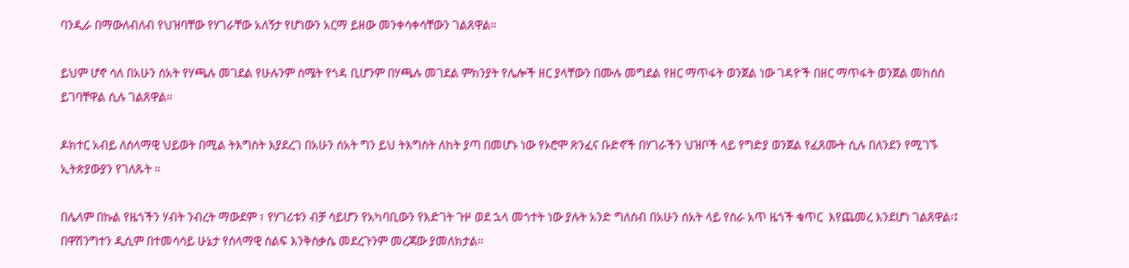ባንዲራ በማውለብለብ የህዝባቸው የሃገራቸው አለኝታ የሆነውን አርማ ይዘው መንቀሳቀሳቸውን ገልጸዋል።

ይህም ሆኖ ሳለ በአሁን ሰአት የሃጫሉ መገደል የሁሉንም ስሜት የጎዳ ቢሆንም በሃጫሉ መገደል ምክንያት የሌሎች ዘር ያላቸውን በሙሉ መግደል የዘር ማጥፋት ወንጀል ነው ገዳዮች በዘር ማጥፋት ወንጀል መከሰስ ይገባቸዋል ሲሉ ገልጸዋል።

ዶክተር አብይ ለሰላማዊ ህይወት በሚል ትእግስት እያደረገ በአሁን ሰአት ግን ይህ ትእግስት ለከት ያጣ በመሆኑ ነው የኦሮሞ ጽንፈና ቡድኖች በሃገራችን ህዝቦች ላይ የግድያ ወንጀል የፈጸሙት ሲሉ በለንደን የሚገኙ ኢትጵያውያን የገለጹት ።

በሌላም በኩል የዜጎችን ሃብት ንብረት ማውደም ፣ የሃገሪቱን ብቻ ሳይሆን የአካባቢውን የእድገት ጉዞ ወደ ኋላ መጎተት ነው ያሉት አንድ ግለሰብ በአሁን ሰአት ላይ የስራ አጥ ዜጎች ቁጥር  እየጨመረ እንደሆነ ገልጸዋል፡፤ በዋሽንግተን ዲሲም በተመሳሳይ ሁኔታ የሰላማዊ ሰልፍ እንቅስቃሴ መደረጉንም መረጃው ያመለክታል።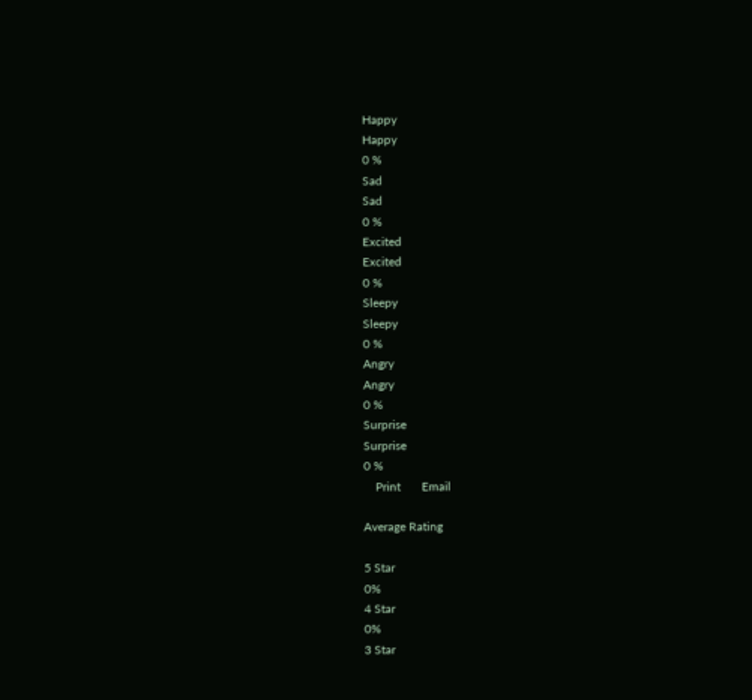Happy
Happy
0 %
Sad
Sad
0 %
Excited
Excited
0 %
Sleepy
Sleepy
0 %
Angry
Angry
0 %
Surprise
Surprise
0 %
    Print       Email

Average Rating

5 Star
0%
4 Star
0%
3 Star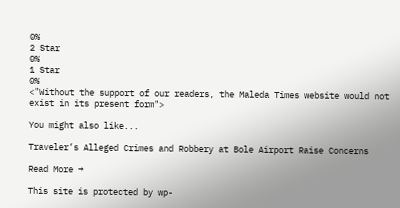0%
2 Star
0%
1 Star
0%
<"Without the support of our readers, the Maleda Times website would not exist in its present form">

You might also like...

Traveler’s Alleged Crimes and Robbery at Bole Airport Raise Concerns

Read More →

This site is protected by wp-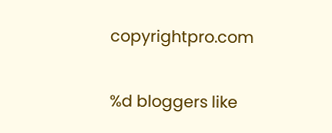copyrightpro.com

%d bloggers like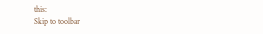this:
Skip to toolbar